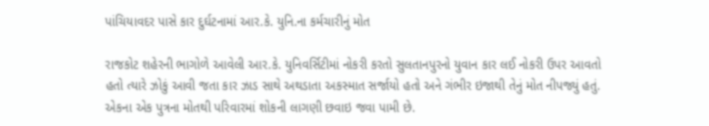પાંચિયાવદર પાસે કાર દુર્ઘટનામાં આર.કે. યુનિ.ના કર્મચારીનું મોત

રાજકોટ શહેરની ભાગોળે આવેલી આર.કે. યુનિવર્સિટીમાં નોકરી કરતો સુલતાનપુરનો યુવાન કાર લઈ નોકરી ઉપર આવતો હતો ત્યારે ઝોકું આવી જતા કાર ઝાડ સાથે અથડાતા અકસ્માત સર્જાયો હતો અને ગંભીર ઇજાથી તેનું મોત નીપજ્યું હતું. એકના એક પુત્રના મોતથી પરિવારમાં શોકની લાગણી છવાઇ જવા પામી છે.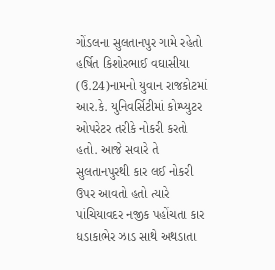ગોંડલના સુલતાનપુર ગામે રહેતો હર્ષિત કિશોરભાઈ વઘાસીયા (ઉ.24)નામનો યુવાન રાજકોટમાં આર.કે. યુનિવર્સિટીમાં કોમ્પ્યુટર ઓપરેટર તરીકે નોકરી કરતો હતો. આજે સવારે તે સુલતાનપુરથી કાર લઈ નોકરી ઉપર આવતો હતો ત્યારે પાંચિયાવદર નજીક પહોંચતા કાર ધડાકાભેર ઝાડ સાથે અથડાતા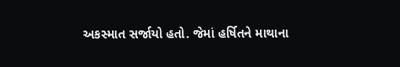અકસ્માત સર્જાયો હતો. જેમાં હર્ષિતને માથાના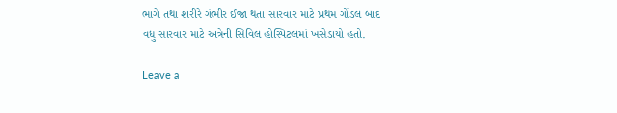ભાગે તથા શરીરે ગંભીર ઈજા થતા સારવાર માટે પ્રથમ ગોંડલ બાદ વધુ સારવાર માટે અત્રેની સિવિલ હોસ્પિટલમાં ખસેડાયો હતો.

Leave a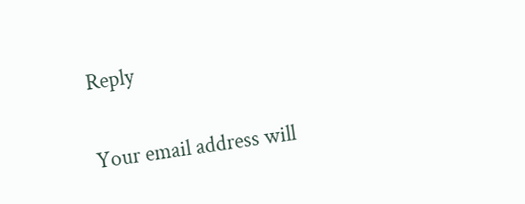Reply

Your email address will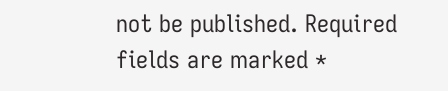not be published. Required fields are marked *